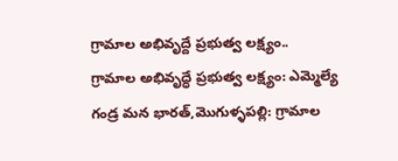గ్రామాల అభివృద్దే ప్రభుత్వ లక్ష్యం..
గ్రామాల అభివృద్ధే ప్రభుత్వ లక్ష్యం: ఎమ్మెల్యే గండ్ర మన భారత్,మొగుళ్ళపల్లి: గ్రామాల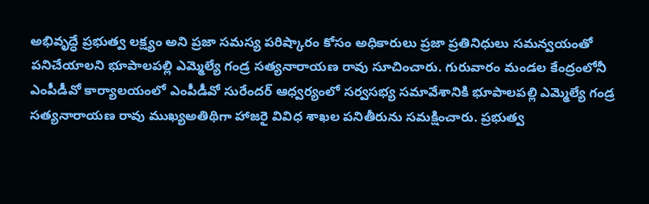అభివృద్ధే ప్రభుత్వ లక్ష్యం అని ప్రజా సమస్య పరిష్కారం కోసం అధికారులు ప్రజా ప్రతినిధులు సమన్వయంతో పనిచేయాలని భూపాలపల్లి ఎమ్మెల్యే గండ్ర సత్యనారాయణ రావు సూచించారు. గురువారం మండల కేంద్రంలోనీ ఎంపీడీవో కార్యాలయంలో ఎంపీడీవో సురేందర్ ఆధ్వర్యంలో సర్వసభ్య సమావేశానికి భూపాలపల్లి ఎమ్మెల్యే గండ్ర సత్యనారాయణ రావు ముఖ్యఅతిథిగా హాజరై వివిధ శాఖల పనితీరును సమక్షించారు. ప్రభుత్వ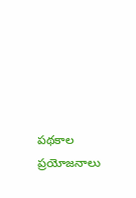పథకాల ప్రయోజనాలు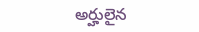అర్హులైన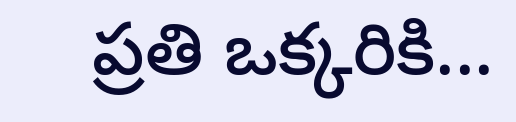ప్రతి ఒక్కరికి...